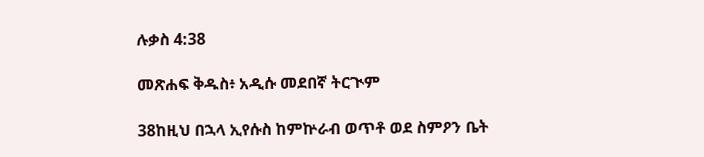ሉቃስ 4:38

መጽሐፍ ቅዱስ፥ አዲሱ መደበኛ ትርጒም

38ከዚህ በኋላ ኢየሱስ ከምኵራብ ወጥቶ ወደ ስምዖን ቤት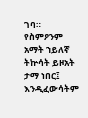ገባ። የስምዖንም አማት ኀይለኛ ትኵሳት ይዞአት ታማ ነበር፤ እንዲፈውሳትም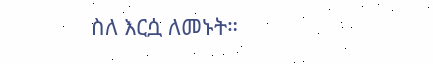ስለ እርሷ ለመኑት።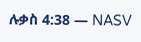ሉቃስ 4:38 — NASV